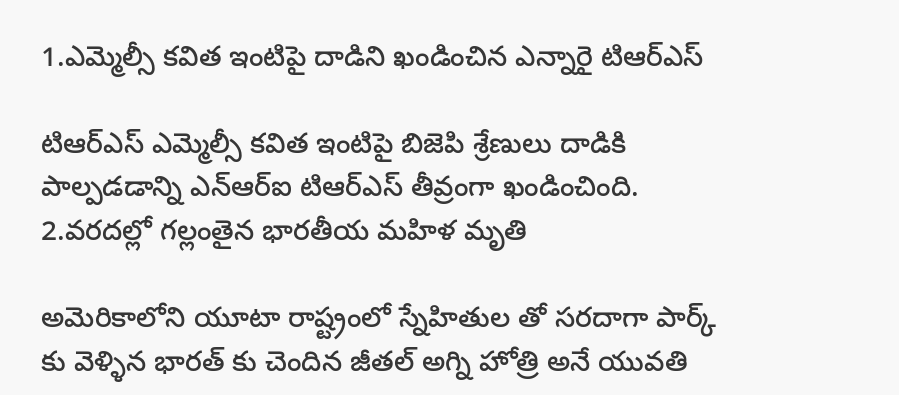1.ఎమ్మెల్సీ కవిత ఇంటిపై దాడిని ఖండించిన ఎన్నారై టిఆర్ఎస్

టిఆర్ఎస్ ఎమ్మెల్సీ కవిత ఇంటిపై బిజెపి శ్రేణులు దాడికి పాల్పడడాన్ని ఎన్ఆర్ఐ టిఆర్ఎస్ తీవ్రంగా ఖండించింది.
2.వరదల్లో గల్లంతైన భారతీయ మహిళ మృతి

అమెరికాలోని యూటా రాష్ట్రంలో స్నేహితుల తో సరదాగా పార్క్ కు వెళ్ళిన భారత్ కు చెందిన జీతల్ అగ్ని హోత్రి అనే యువతి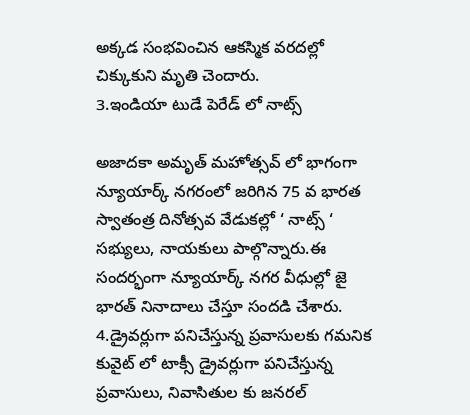అక్కడ సంభవించిన ఆకస్మిక వరదల్లో చిక్కుకుని మృతి చెందారు.
3.ఇండియా టుడే పెరేడ్ లో నాట్స్

అజాదకా అమృత్ మహోత్సవ్ లో భాగంగా న్యూయార్క్ నగరంలో జరిగిన 75 వ భారత స్వాతంత్ర దినోత్సవ వేడుకల్లో ‘ నాట్స్ ‘ సభ్యులు, నాయకులు పాల్గొన్నారు.ఈ సందర్భంగా న్యూయార్క్ నగర వీధుల్లో జై భారత్ నినాదాలు చేస్తూ సందడి చేశారు.
4.డ్రైవర్లుగా పనిచేస్తున్న ప్రవాసులకు గమనిక
కువైట్ లో టాక్సీ డ్రైవర్లుగా పనిచేస్తున్న ప్రవాసులు, నివాసితుల కు జనరల్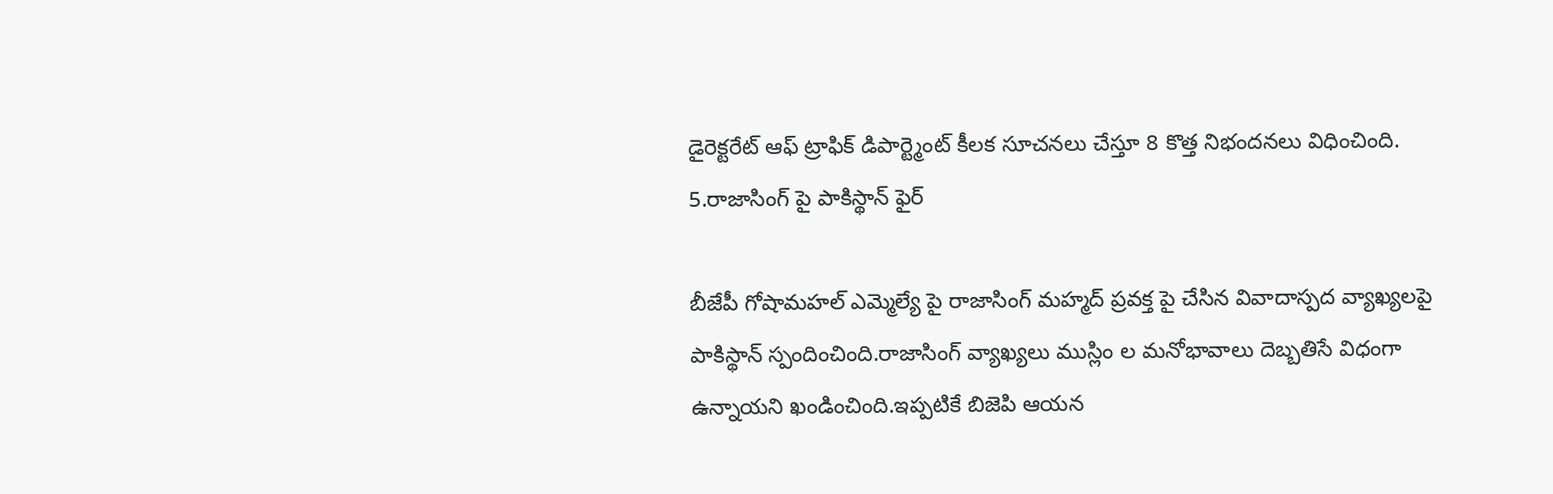డైరెక్టరేట్ ఆఫ్ ట్రాఫిక్ డిపార్ట్మెంట్ కీలక సూచనలు చేస్తూ 8 కొత్త నిభందనలు విధించింది.
5.రాజాసింగ్ పై పాకిస్థాన్ ఫైర్

బీజేపీ గోషామహల్ ఎమ్మెల్యే పై రాజాసింగ్ మహ్మద్ ప్రవక్త పై చేసిన వివాదాస్పద వ్యాఖ్యలపై పాకిస్థాన్ స్పందించింది.రాజాసింగ్ వ్యాఖ్యలు ముస్లిం ల మనోభావాలు దెబ్బతిసే విధంగా ఉన్నాయని ఖండించింది.ఇప్పటికే బిజెపి ఆయన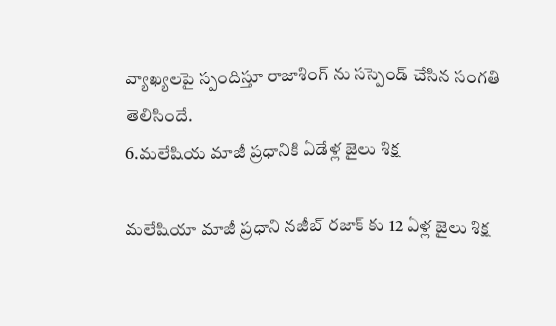వ్యాఖ్యలపై స్పందిస్తూ రాజాశింగ్ ను సస్పెండ్ చేసిన సంగతి తెలిసిందే.
6.మలేషియ మాజీ ప్రధానికి ఏడేళ్ల జైలు శిక్ష

మలేషియా మాజీ ప్రధాని నజీబ్ రజాక్ కు 12 ఏళ్ల జైలు శిక్ష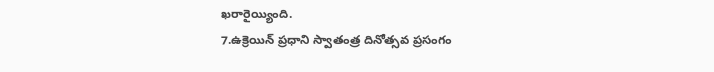ఖరారైయ్యింది.
7.ఉక్రెయిన్ ప్రధాని స్వాతంత్ర దినోత్సవ ప్రసంగం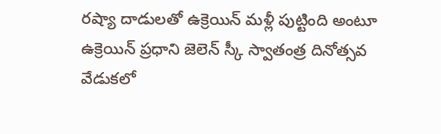రష్యా దాడులతో ఉక్రెయిన్ మళ్లీ పుట్టింది అంటూ ఉక్రెయిన్ ప్రధాని జెలెన్ స్కీ స్వాతంత్ర దినోత్సవ వేడుకలో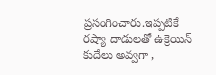ప్రసంగించారు.ఇప్పటికే రష్యా దాడులతో ఉక్రెయిన్ కుదేలు అవ్వగా ,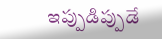ఇప్పుడిప్పుడే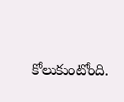కోలుకుంటోంది.